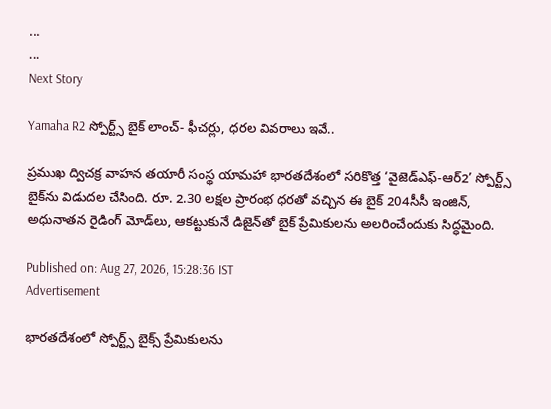...
...
Next Story

Yamaha R2 స్పోర్ట్స్ బైక్ లాంచ్- ఫీచర్లు, ధరల వివరాలు ఇవే..

ప్రముఖ ద్విచక్ర వాహన తయారీ సంస్థ యామహా భారతదేశంలో సరికొత్త ‘వైజెడ్‌ఎఫ్-ఆర్‌2’ స్పోర్ట్స్ బైక్‌ను విడుదల చేసింది. రూ. 2.30 లక్షల ప్రారంభ ధరతో వచ్చిన ఈ బైక్ 204సీసీ ఇంజిన్, అధునాతన రైడింగ్ మోడ్‌లు, ఆకట్టుకునే డిజైన్‌తో బైక్ ప్రేమికులను అలరించేందుకు సిద్ధమైంది.

Published on: Aug 27, 2026, 15:28:36 IST
Advertisement

భారతదేశంలో స్పోర్ట్స్ బైక్స్ ప్రేమికులను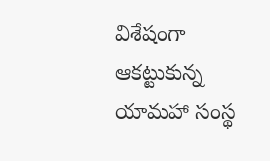విశేషంగా ఆకట్టుకున్న యామహా సంస్థ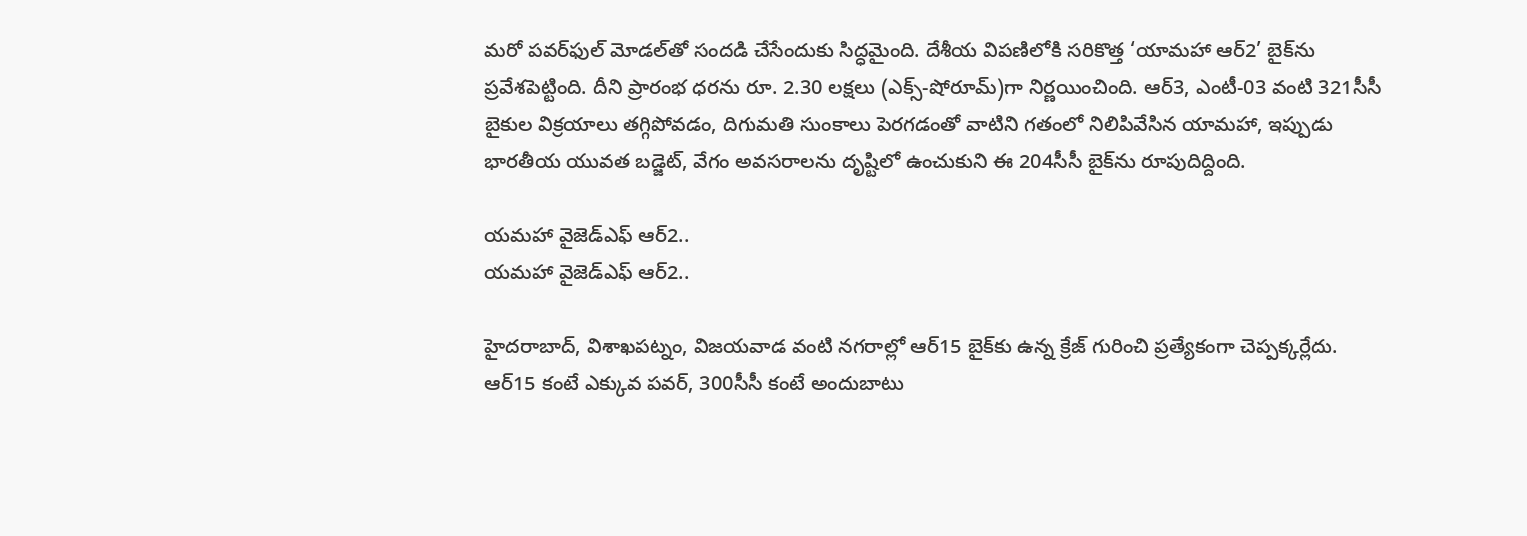మరో పవర్‌ఫుల్ మోడల్‌తో సందడి చేసేందుకు సిద్ధమైంది. దేశీయ విపణిలోకి సరికొత్త ‘యామహా ఆర్‌2’ బైక్‌ను ప్రవేశపెట్టింది. దీని ప్రారంభ ధరను రూ. 2.30 లక్షలు (ఎక్స్-షోరూమ్)గా నిర్ణయించింది. ఆర్‌3, ఎంటీ-03 వంటి 321సీసీ బైకుల విక్రయాలు తగ్గిపోవడం, దిగుమతి సుంకాలు పెరగడంతో వాటిని గతంలో నిలిపివేసిన యామహా, ఇప్పుడు భారతీయ యువత బడ్జెట్, వేగం అవసరాలను దృష్టిలో ఉంచుకుని ఈ 204సీసీ బైక్‌ను రూపుదిద్దింది.

యమహా వైజెడ్ఎఫ్ ఆర్2..
యమహా వైజెడ్ఎఫ్ ఆర్2..

హైదరాబాద్, విశాఖపట్నం, విజయవాడ వంటి నగరాల్లో ఆర్‌15 బైక్‌కు ఉన్న క్రేజ్ గురించి ప్రత్యేకంగా చెప్పక్కర్లేదు. ఆర్‌15 కంటే ఎక్కువ పవర్, 300సీసీ కంటే అందుబాటు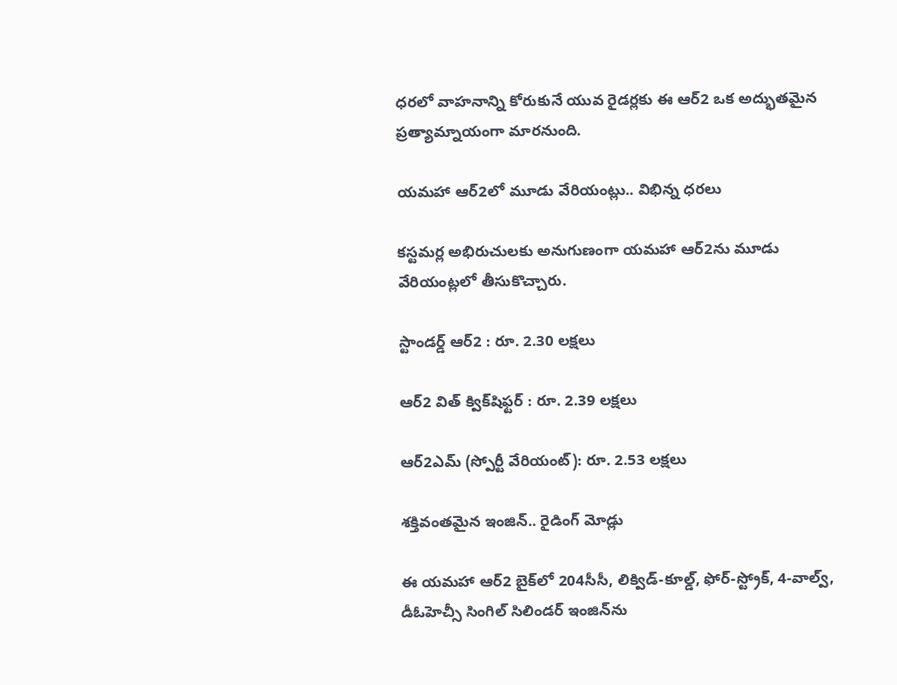ధరలో వాహనాన్ని కోరుకునే యువ రైడర్లకు ఈ ఆర్‌2 ఒక అద్భుతమైన ప్రత్యామ్నాయంగా మారనుంది.

యమహా ఆర్2లో మూడు వేరియంట్లు.. విభిన్న ధరలు

కస్టమర్ల అభిరుచులకు అనుగుణంగా యమహా ఆర్‌2ను మూడు వేరియంట్లలో తీసుకొచ్చారు.

స్టాండర్డ్ ఆర్‌2 : రూ. 2.30 లక్షలు

ఆర్‌2 విత్ క్విక్‌షిఫ్టర్ : రూ. 2.39 లక్షలు

ఆర్‌2ఎమ్ (స్పోర్టీ వేరియంట్): రూ. 2.53 లక్షలు

శక్తివంతమైన ఇంజిన్.. రైడింగ్ మోడ్లు

ఈ యమహా ఆర్2 బైక్‌లో 204సీసీ, లిక్విడ్-కూల్డ్, ఫోర్-స్ట్రోక్, 4-వాల్వ్, డీఓహెచ్సీ సింగిల్ సిలిండర్ ఇంజిన్‌ను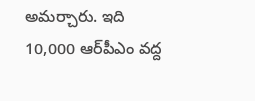అమర్చారు. ఇది 10,000 ఆర్‌పీఎం వద్ద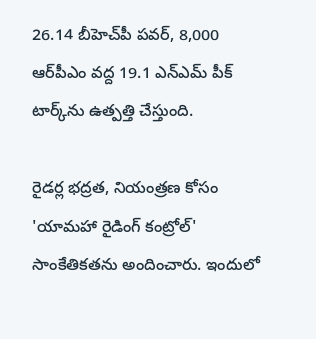26.14 బీహెచ్‌పీ పవర్, 8,000 ఆర్‌పీఎం వద్ద 19.1 ఎన్ఎమ్ పీక్ టార్క్‌ను ఉత్పత్తి చేస్తుంది.

రైడర్ల భద్రత, నియంత్రణ కోసం 'యామహా రైడింగ్ కంట్రోల్' సాంకేతికతను అందించారు. ఇందులో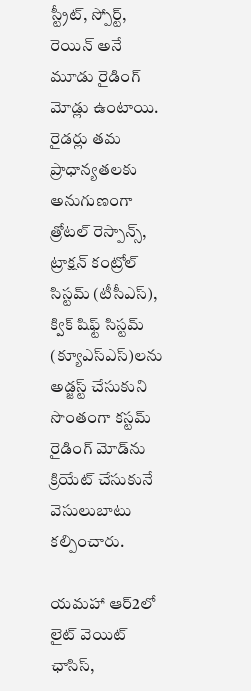స్ట్రీట్, స్పోర్ట్, రెయిన్ అనే మూడు రైడింగ్ మోడ్లు ఉంటాయి. రైడర్లు తమ ప్రాధాన్యతలకు అనుగుణంగా త్రోటల్ రెస్పాన్స్, ట్రాక్షన్ కంట్రోల్ సిస్టమ్ (టీసీఎస్), క్విక్ షిఫ్ట్ సిస్టమ్ (క్యూఎస్ఎస్)లను అడ్జస్ట్ చేసుకుని సొంతంగా కస్టమ్ రైడింగ్ మోడ్‌ను క్రియేట్ చేసుకునే వెసులుబాటు కల్పించారు.

యమహా ఆర్2లో లైట్ వెయిట్ ఛాసిస్,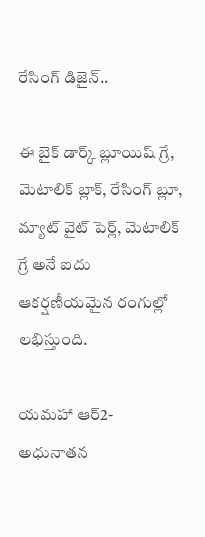రేసింగ్ డిజైన్..

ఈ బైక్ డార్క్ బ్లూయిష్ గ్రే, మెటాలిక్ బ్లాక్, రేసింగ్ బ్లూ, మ్యాట్ వైట్ పెర్ల్, మెటాలిక్ గ్రే అనే ఐదు ఆకర్షణీయమైన రంగుల్లో లభిస్తుంది.

యమహా ఆర్2- అధునాతన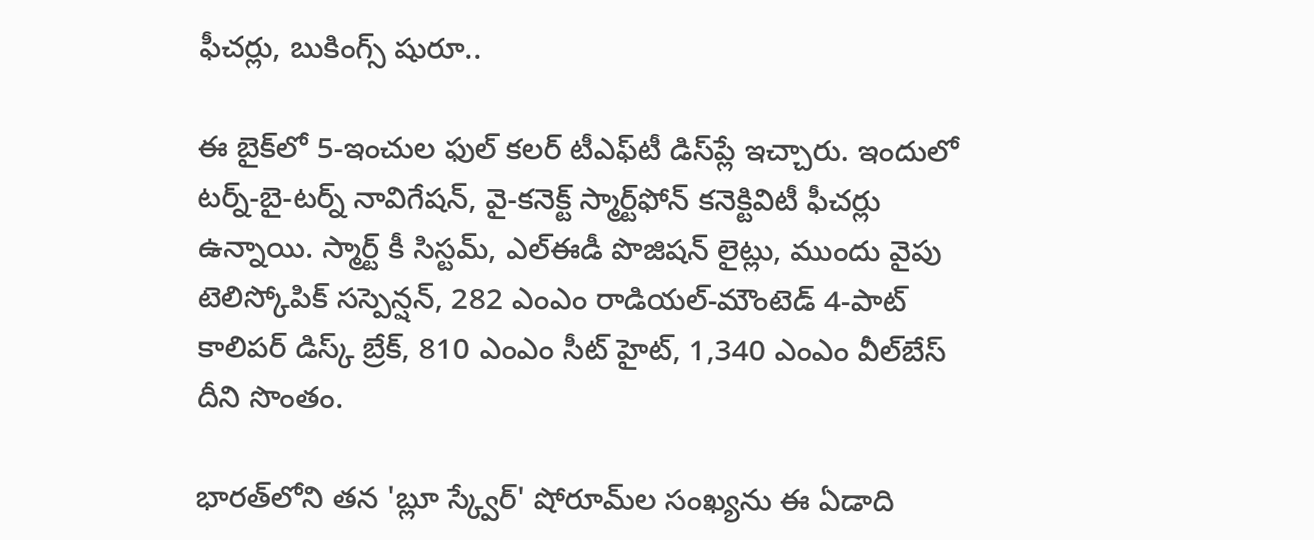ఫీచర్లు, బుకింగ్స్ షురూ..

ఈ బైక్‌లో 5-ఇంచుల ఫుల్ కలర్ టీఎఫ్‌టీ డిస్‌ప్లే ఇచ్చారు. ఇందులో టర్న్-బై-టర్న్ నావిగేషన్, వై-కనెక్ట్ స్మార్ట్‌ఫోన్ కనెక్టివిటీ ఫీచర్లు ఉన్నాయి. స్మార్ట్ కీ సిస్టమ్, ఎల్‌ఈడీ పొజిషన్ లైట్లు, ముందు వైపు టెలిస్కోపిక్ సస్పెన్షన్, 282 ఎంఎం రాడియల్-మౌంటెడ్ 4-పాట్ కాలిపర్ డిస్క్ బ్రేక్, 810 ఎంఎం సీట్ హైట్, 1,340 ఎంఎం వీల్‌బేస్ దీని సొంతం.

భారత్‌లోని తన 'బ్లూ స్క్వేర్' షోరూమ్‌ల సంఖ్యను ఈ ఏడాది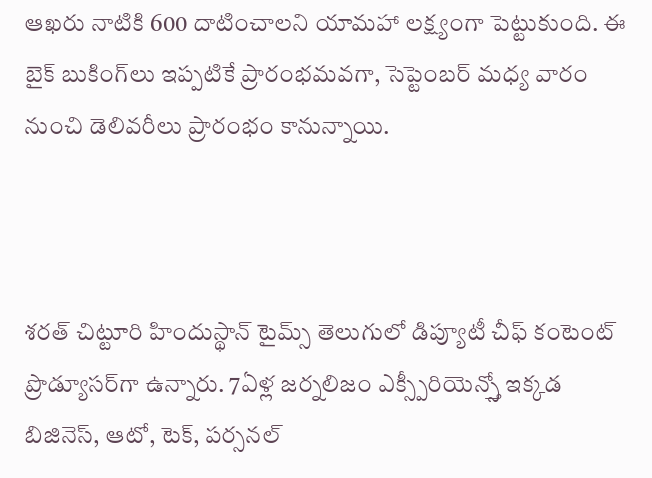ఆఖరు నాటికి 600 దాటించాలని యామహా లక్ష్యంగా పెట్టుకుంది. ఈ బైక్ బుకింగ్‌లు ఇప్పటికే ప్రారంభమవగా, సెప్టెంబర్ మధ్య వారం నుంచి డెలివరీలు ప్రారంభం కానున్నాయి.



శరత్ చిట్టూరి హిందుస్థాన్ టైమ్స్ తెలుగులో డిప్యూటీ చీఫ్ కంటెంట్ ప్రొడ్యూసర్‌గా ఉన్నారు. 7ఏళ్ల జర్నలిజం ఎక్స్పీరియెన్స్తో ఇక్కడ బిజినెస్, ఆటో, టెక్, పర్సనల్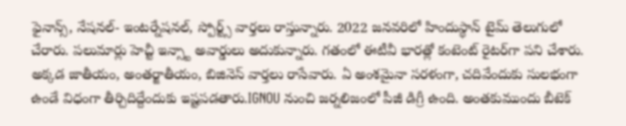ఫైనాన్స్, నేషనల్- ఇంటర్నేషనల్, స్పోర్ట్స్ వార్తలు రాస్తున్నారు. 2022 జనవరిలో హిందుస్థాన్ టైమ్ తెలుగులో చేరారు. పలుమార్లు హెచ్టీ ఇన్స్టా అవార్డులు అదుకున్నారు. గతంలో ఈటీవీ భారత్లో కంటెంట్ రైటర్‌గా పని చేశారు. అక్కడ జాతీయం, అంతర్జాతీయం, బిజినెస్ వార్తలు రాసేవారు. ఏ అంశమైనా సరళంగా, చదివేందుకు సులభంగా ఉండే విధంగా తీర్చిదిద్దేందుకు ఇష్టపడతారు.IGNOU నుంచి జర్నలిజంలో పీజీ డిగ్రీ ఉంది. అంతకుముందు బీటెక్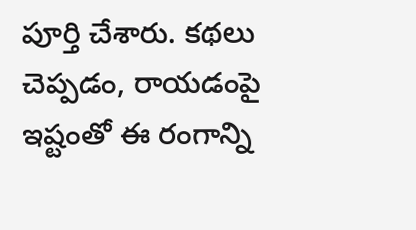పూర్తి చేశారు. కథలు చెప్పడం, రాయడంపై ఇష్టంతో ఈ రంగాన్ని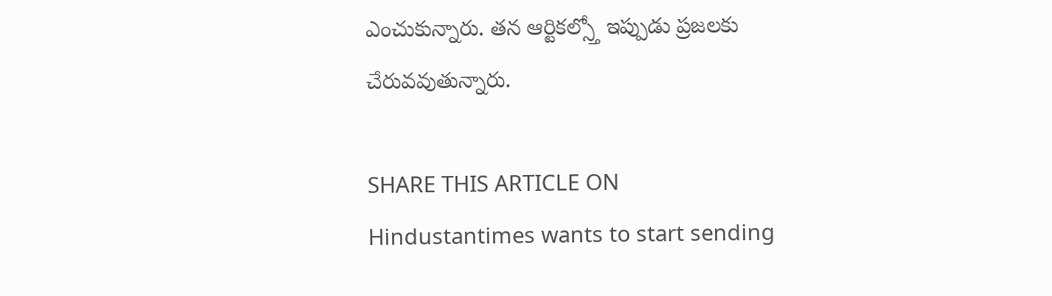ఎంచుకున్నారు. తన ఆర్టికల్స్తో ఇప్పుడు ప్రజలకు చేరువవుతున్నారు.

SHARE THIS ARTICLE ON
Hindustantimes wants to start sending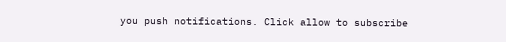you push notifications. Click allow to subscribe